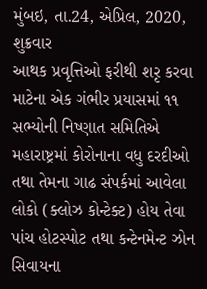મુંબઇ, તા.24, એપ્રિલ, 2020, શુક્રવાર
આથક પ્રવૃત્તિઓ ફરીથી શરૃ કરવા માટેના એક ગંભીર પ્રયાસમાં ૧૧ સભ્યોની નિષ્ણાત સમિતિએ મહારાષ્ટ્રમાં કોરોનાના વધુ દરદીઓ તથા તેમના ગાઢ સંપર્કમાં આવેલા લોકો (ક્લોઝ કોન્ટેક્ટ) હોય તેવા પાંચ હોટસ્પોટ તથા કન્ટેનમેન્ટ ઝોન સિવાયના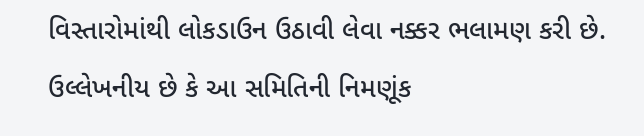વિસ્તારોમાંથી લોકડાઉન ઉઠાવી લેવા નક્કર ભલામણ કરી છે. ઉલ્લેખનીય છે કે આ સમિતિની નિમણૂંક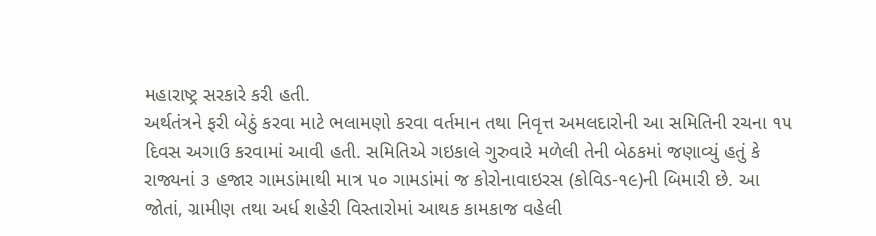મહારાષ્ટ્ર સરકારે કરી હતી.
અર્થતંત્રને ફરી બેઠું કરવા માટે ભલામણો કરવા વર્તમાન તથા નિવૃત્ત અમલદારોની આ સમિતિની રચના ૧૫ દિવસ અગાઉ કરવામાં આવી હતી. સમિતિએ ગઇકાલે ગુરુવારે મળેલી તેની બેઠકમાં જણાવ્યું હતું કે રાજ્યનાં ૩ હજાર ગામડાંમાથી માત્ર ૫૦ ગામડાંમાં જ કોરોનાવાઇરસ (કોવિડ-૧૯)ની બિમારી છે. આ જોતાં, ગ્રામીણ તથા અર્ધ શહેરી વિસ્તારોમાં આથક કામકાજ વહેલી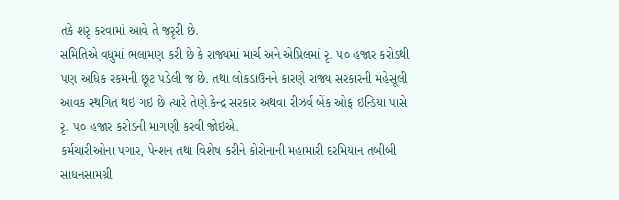તકે શરૃ કરવામાં આવે તે જરૃરી છે.
સમિતિએ વધુમાં ભલામણ કરી છે કે રાજ્યમાં માર્ચ અને એપ્રિલમાં રૃ. ૫૦ હજાર કરોડથી પણ અધિક રકમની છૂટ પડેલી જ છે. તથા લોકડાઉનને કારણે રાજ્ય સરકારની મહેસૂલી આવક સ્થગિત થઇ ગઇ છે ત્યારે તેણે કેન્દ્ર સરકાર અથવા રીઝર્વ બેંક ઓફ ઇન્ડિયા પાસે રૃ. ૫૦ હજાર કરોડની માગણી કરવી જોઇએ.
કર્મચારીઓના પગાર, પેન્શન તથા વિશેષ કરીને કોરોનાની મહામારી દરમિયાન તબીબી સાધનસામગ્રી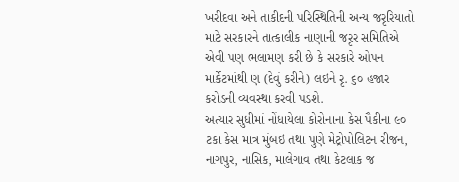ખરીદવા અને તાકીદની પરિસ્થિતિની અન્ય જરૃરિયાતો માટે સરકારને તાત્કાલીક નાણાની જરૃર સમિતિએ એવી પણ ભલામણ કરી છે કે સરકારે ઓપન માર્કેટમાંથી ણ (દેવું કરીને) લઇને રૃ. ૬૦ હજાર કરોડની વ્યવસ્થા કરવી પડશે.
અત્યાર સુધીમાં નોંધાયેલા કોરોનાના કેસ પૈકીના ૯૦ ટકા કેસ માત્ર મુંબઇ તથા પુણે મેટ્રોપોલિટન રીજન, નાગપુર, નાસિક, માલેગાવ તથા કેટલાક જ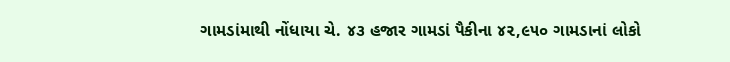ગામડાંમાથી નોંધાયા ચે. ૪૩ હજાર ગામડાં પૈકીના ૪૨,૯૫૦ ગામડાનાં લોકો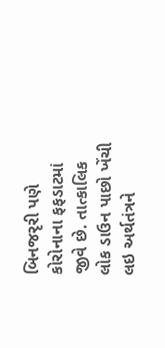બિનજરૃરી પણે કોરોનાના ફફડાટમાં જીવે છે. તાત્કાલિક લોક ડાઉન પાછો ખેંચી લઇ અર્થતંત્રને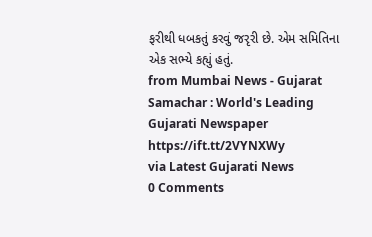ફરીથી ધબકતું કરવું જરૃરી છે. એમ સમિતિના એક સભ્યે કહ્યું હતું.
from Mumbai News - Gujarat Samachar : World's Leading Gujarati Newspaper https://ift.tt/2VYNXWy
via Latest Gujarati News
0 Comments